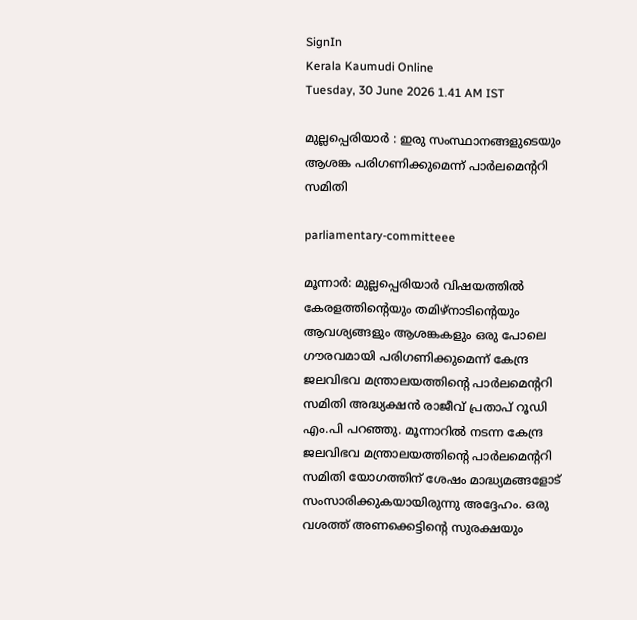SignIn
Kerala Kaumudi Online
Tuesday, 30 June 2026 1.41 AM IST

മുല്ലപ്പെരിയാർ : ഇരു സംസ്ഥാനങ്ങളുടെയും  ആശങ്ക പരിഗണിക്കുമെന്ന് പാർലമെന്ററി സമിതി

parliamentary-committeee

മൂന്നാർ: മുല്ലപ്പെരിയാർ വിഷയത്തിൽ കേരളത്തിന്റെയും തമിഴ്നാടിന്റെയും ആവശ്യങ്ങളും ആശങ്കകളും ഒരു പോലെ ഗൗരവമായി പരിഗണിക്കുമെന്ന് കേന്ദ്ര ജലവിഭവ മന്ത്രാലയത്തിന്റെ പാർലമെന്ററി സമിതി അദ്ധ്യക്ഷൻ രാജീവ് പ്രതാപ് റൂഡി എം.പി പറഞ്ഞു. മൂന്നാറിൽ നടന്ന കേന്ദ്ര ജലവിഭവ മന്ത്രാലയത്തിന്റെ പാർലമെന്ററി സമിതി യോഗത്തിന് ശേഷം മാദ്ധ്യമങ്ങളോട് സംസാരിക്കുകയായിരുന്നു അദ്ദേഹം. ഒരു വശത്ത് അണക്കെട്ടിന്റെ സുരക്ഷയും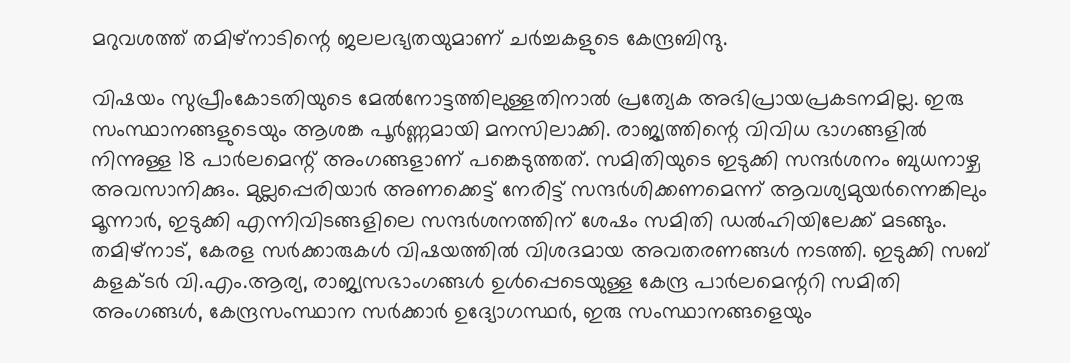മറുവശത്ത് തമിഴ്നാടിന്റെ ജലലഭ്യതയുമാണ് ചർച്ചകളുടെ കേന്ദ്രബിന്ദു.

വിഷയം സുപ്രീംകോടതിയുടെ മേൽനോട്ടത്തിലുള്ളതിനാൽ പ്രത്യേക അഭിപ്രായപ്രകടനമില്ല. ഇരു സംസ്ഥാനങ്ങളുടെയും ആശങ്ക പൂർണ്ണമായി മനസിലാക്കി. രാജ്യത്തിന്റെ വിവിധ ഭാഗങ്ങളിൽ നിന്നുള്ള 18 പാർലമെന്റ് അംഗങ്ങളാണ് പങ്കെടുത്തത്. സമിതിയുടെ ഇടുക്കി സന്ദർശനം ബുധനാഴ്ച അവസാനിക്കും. മുല്ലപ്പെരിയാർ അണക്കെട്ട് നേരിട്ട് സന്ദർശിക്കണമെന്ന് ആവശ്യമുയർന്നെങ്കിലും മൂന്നാർ, ഇടുക്കി എന്നിവിടങ്ങളിലെ സന്ദർശനത്തിന് ശേഷം സമിതി ഡൽഹിയിലേക്ക് മടങ്ങും. തമിഴ്നാട്, കേരള സർക്കാരുകൾ വിഷയത്തിൽ വിശദമായ അവതരണങ്ങൾ നടത്തി. ഇടുക്കി സബ് കളക്ടർ വി.എം.ആര്യ, രാജ്യസഭാംഗങ്ങൾ ഉൾപ്പെടെയുള്ള കേന്ദ്ര പാർലമെന്ററി സമിതി അംഗങ്ങൾ, കേന്ദ്രസംസ്ഥാന സർക്കാർ ഉദ്യോഗസ്ഥർ, ഇരു സംസ്ഥാനങ്ങളെയും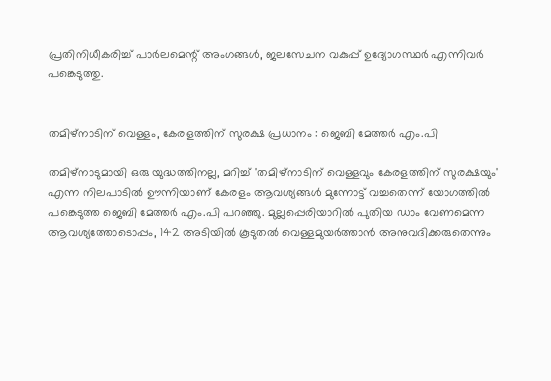പ്രതിനിധീകരിച്ച് പാർലമെന്റ് അംഗങ്ങൾ, ജലസേചന വകുപ്പ് ഉദ്യോഗസ്ഥർ എന്നിവർ പങ്കെടുത്തു.


തമിഴ്നാടിന് വെള്ളം, കേരളത്തിന് സുരക്ഷ പ്രധാനം : ജെബി മേത്തർ എം.പി

തമിഴ്നാടുമായി ഒരു യുദ്ധത്തിനല്ല, മറിച്ച് 'തമിഴ്നാടിന് വെള്ളവും കേരളത്തിന് സുരക്ഷയും' എന്ന നിലപാടിൽ ഊന്നിയാണ് കേരളം ആവശ്യങ്ങൾ മുന്നോട്ട് വച്ചതെന്ന് യോഗത്തിൽ പങ്കെടുത്ത ജെബി മേത്തർ എം.പി പറഞ്ഞു. മുല്ലപ്പെരിയാറിൽ പുതിയ ഡാം വേണമെന്ന ആവശ്യത്തോടൊപ്പം, 142 അടിയിൽ കൂടുതൽ വെള്ളമുയർത്താൻ അനുവദിക്കരുതെന്നും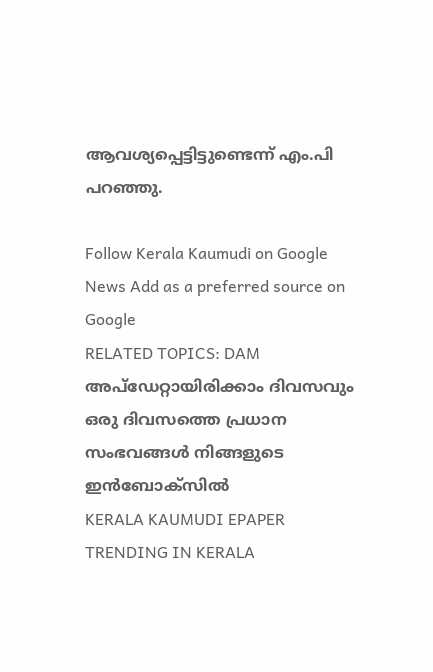ആവശ്യപ്പെട്ടിട്ടുണ്ടെന്ന് എം.പി പറഞ്ഞു.

Follow Kerala Kaumudi on Google News Add as a preferred source on Google
RELATED TOPICS: DAM
അപ്ഡേറ്റായിരിക്കാം ദിവസവും
ഒരു ദിവസത്തെ പ്രധാന സംഭവങ്ങൾ നിങ്ങളുടെ ഇൻബോക്സിൽ
KERALA KAUMUDI EPAPER
TRENDING IN KERALA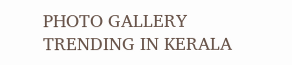PHOTO GALLERY
TRENDING IN KERALA